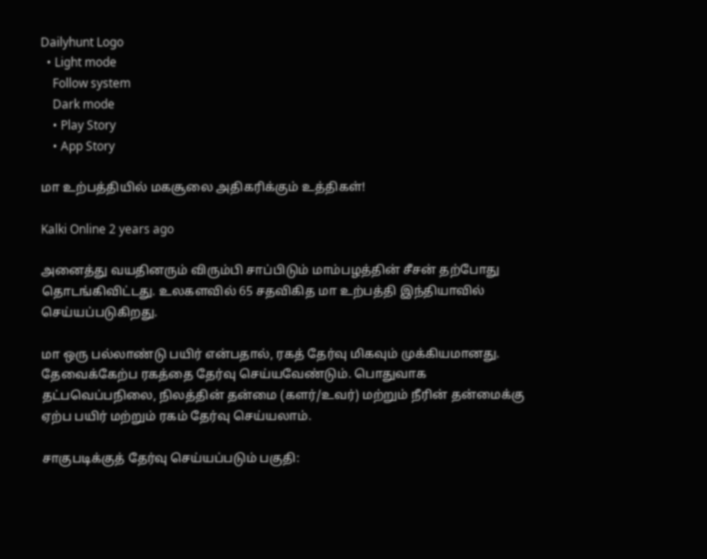Dailyhunt Logo
  • Light mode
    Follow system
    Dark mode
    • Play Story
    • App Story

மா உற்பத்தியில் மகசூலை அதிகரிக்கும் உத்திகள்!

Kalki Online 2 years ago

அனைத்து வயதினரும் விரும்பி சாப்பிடும் மாம்பழத்தின் சீசன் தற்போது தொடங்கிவிட்டது. உலகளவில் 65 சதவிகித மா உற்பத்தி இந்தியாவில் செய்யப்படுகிறது.

மா ஒரு பல்லாண்டு பயிர் என்பதால், ரகத் தேர்வு மிகவும் முக்கியமானது. தேவைக்கேற்ப ரகத்தை தேர்வு செய்யவேண்டும். பொதுவாக தட்பவெப்பநிலை, நிலத்தின் தன்மை (களர்/உவர்) மற்றும் நீரின் தன்மைக்கு ஏற்ப பயிர் மற்றும் ரகம் தேர்வு செய்யலாம்.

சாகுபடிக்குத் தேர்வு செய்யப்படும் பகுதி: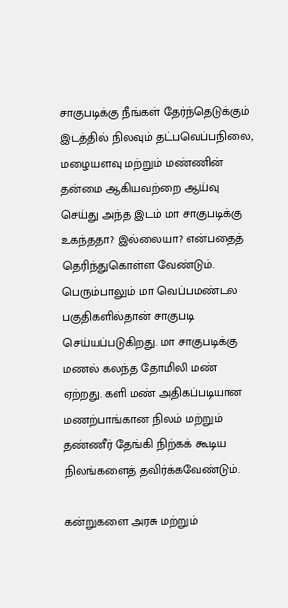சாகுபடிக்கு நீங்கள் தேர்ந்தெடுக்கும் இடத்தில் நிலவும் தட்பவெப்பநிலை, மழையளவு மற்றும் மண்ணின் தன்மை ஆகியவற்றை ஆய்வு செய்து அந்த இடம் மா சாகுபடிக்கு உகந்ததா? இல்லையா? என்பதைத் தெரிந்துகொள்ள வேண்டும். பெரும்பாலும் மா வெப்பமண்டல பகுதிகளில்தான் சாகுபடி செய்யப்படுகிறது. மா சாகுபடிக்கு மணல் கலந்த தோமிலி மண் ஏற்றது. களி மண் அதிகப்படியான மணற்பாங்கான நிலம் மற்றும் தண்ணீர் தேங்கி நிற்கக் கூடிய நிலங்களைத் தவிர்க்கவேண்டும்.

கன்றுகளை அரசு மற்றும்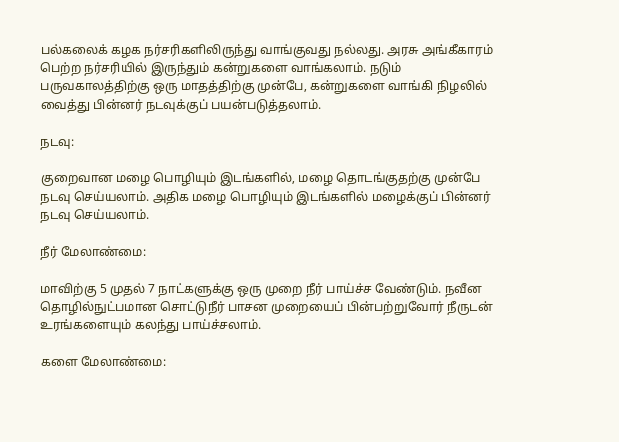பல்கலைக் கழக நர்சரிகளிலிருந்து வாங்குவது நல்லது. அரசு அங்கீகாரம் பெற்ற நர்சரியில் இருந்தும் கன்றுகளை வாங்கலாம். நடும் பருவகாலத்திற்கு ஒரு மாதத்திற்கு முன்பே, கன்றுகளை வாங்கி நிழலில் வைத்து பின்னர் நடவுக்குப் பயன்படுத்தலாம்.

நடவு:

குறைவான மழை பொழியும் இடங்களில், மழை தொடங்குதற்கு முன்பே நடவு செய்யலாம். அதிக மழை பொழியும் இடங்களில் மழைக்குப் பின்னர் நடவு செய்யலாம்.

நீர் மேலாண்மை:

மாவிற்கு 5 முதல் 7 நாட்களுக்கு ஒரு முறை நீர் பாய்ச்ச வேண்டும். நவீன தொழில்நுட்பமான சொட்டுநீர் பாசன முறையைப் பின்பற்றுவோர் நீருடன் உரங்களையும் கலந்து பாய்ச்சலாம்.

களை மேலாண்மை: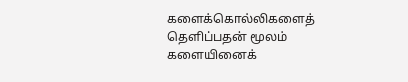களைக்கொல்லிகளைத் தெளிப்பதன் மூலம் களையினைக்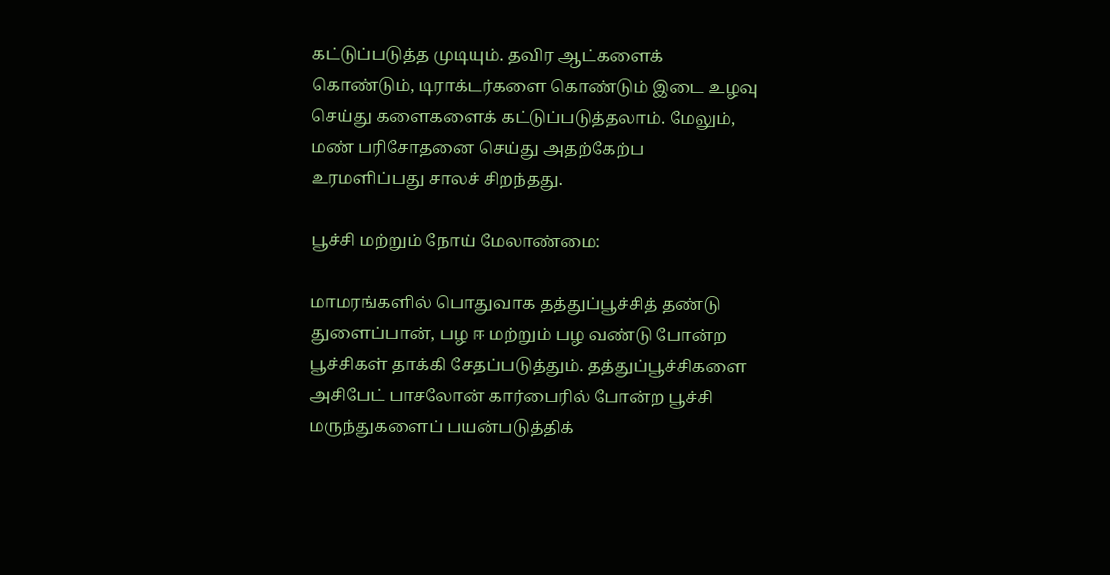கட்டுப்படுத்த முடியும். தவிர ஆட்களைக் கொண்டும், டிராக்டர்களை கொண்டும் இடை உழவு செய்து களைகளைக் கட்டுப்படுத்தலாம். மேலும், மண் பரிசோதனை செய்து அதற்கேற்ப உரமளிப்பது சாலச் சிறந்தது.

பூச்சி மற்றும் நோய் மேலாண்மை:

மாமரங்களில் பொதுவாக தத்துப்பூச்சித் தண்டு துளைப்பான், பழ ஈ மற்றும் பழ வண்டு போன்ற பூச்சிகள் தாக்கி சேதப்படுத்தும். தத்துப்பூச்சிகளை அசிபேட் பாசலோன் கார்பைரில் போன்ற பூச்சி மருந்துகளைப் பயன்படுத்திக்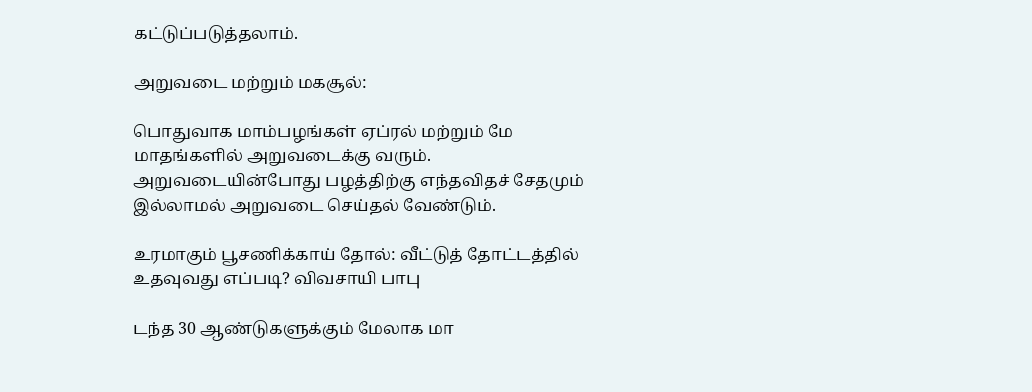கட்டுப்படுத்தலாம்.

அறுவடை மற்றும் மகசூல்:

பொதுவாக மாம்பழங்கள் ஏப்ரல் மற்றும் மே மாதங்களில் அறுவடைக்கு வரும். அறுவடையின்போது பழத்திற்கு எந்தவிதச் சேதமும் இல்லாமல் அறுவடை செய்தல் வேண்டும்.

உரமாகும் பூசணிக்காய் தோல்: வீட்டுத் தோட்டத்தில் உதவுவது எப்படி? விவசாயி பாபு

டந்த 30 ஆண்டுகளுக்கும் மேலாக மா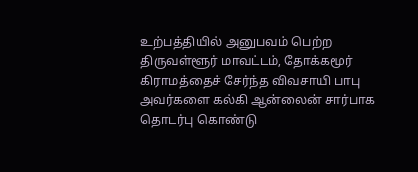உற்பத்தியில் அனுபவம் பெற்ற திருவள்ளூர் மாவட்டம், தோக்கமூர் கிராமத்தைச் சேர்ந்த விவசாயி பாபு அவர்களை கல்கி ஆன்லைன் சார்பாக தொடர்பு கொண்டு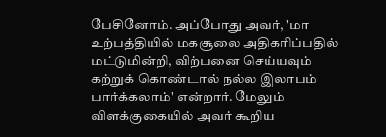பேசினோம். அப்போது அவர், 'மா உற்பத்தியில் மகசூலை அதிகரிப்பதில் மட்டுமின்றி, விற்பனை செய்யவும் கற்றுக் கொண்டால் நல்ல இலாபம் பார்க்கலாம்' என்றார். மேலும் விளக்குகையில் அவர் கூறிய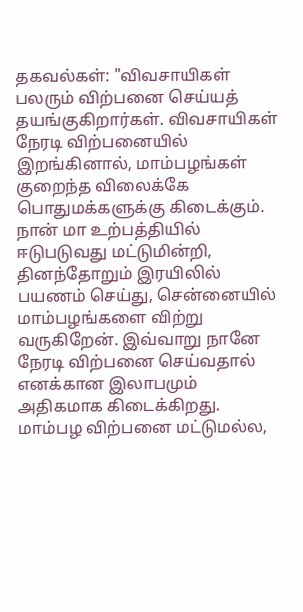தகவல்கள்: "விவசாயிகள் பலரும் விற்பனை செய்யத் தயங்குகிறார்கள். விவசாயிகள் நேரடி விற்பனையில் இறங்கினால், மாம்பழங்கள் குறைந்த விலைக்கே பொதுமக்களுக்கு கிடைக்கும். நான் மா உற்பத்தியில் ஈடுபடுவது மட்டுமின்றி, தினந்தோறும் இரயிலில் பயணம் செய்து, சென்னையில் மாம்பழங்களை விற்று வருகிறேன். இவ்வாறு நானே நேரடி விற்பனை செய்வதால் எனக்கான இலாபமும் அதிகமாக கிடைக்கிறது. மாம்பழ விற்பனை மட்டுமல்ல,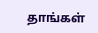தாங்கள்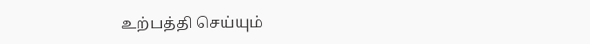உற்பத்தி செய்யும்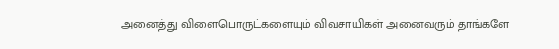அனைத்து விளைபொருட்களையும் விவசாயிகள் அனைவரும் தாங்களே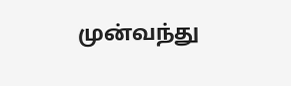முன்வந்து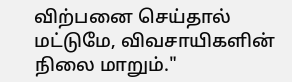விற்பனை செய்தால் மட்டுமே, விவசாயிகளின் நிலை மாறும்."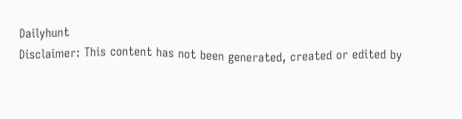Dailyhunt
Disclaimer: This content has not been generated, created or edited by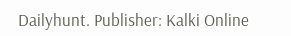Dailyhunt. Publisher: Kalki Online